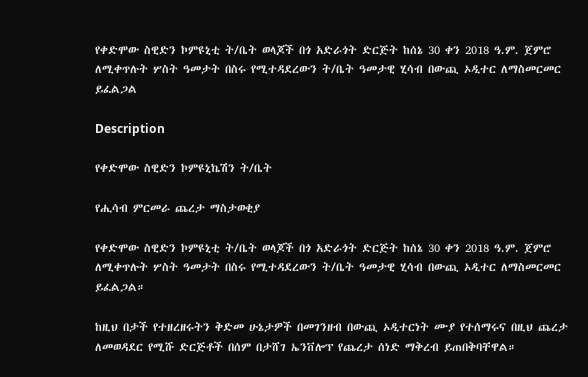የቀድሞው ስዊድን ኮምዩኒቲ ት/ቤት ወላጆች በጎ አድራጎት ድርጅት ከሰኔ 30 ቀን 2018 ዓ.ም. ጀምሮ ለሚቀጥሉት ሦስት ዓመታት በስሩ የሚተዳደረውን ት/ቤት ዓመታዊ ሂሳብ በውጪ ኦዲተር ለማስመርመር ይፈልጋል

Description

የቀድሞው ስዊድን ኮምዩኒኬሽን ት/ቤት

የሒሳብ ምርመራ ጨረታ ማስታወቂያ

የቀድሞው ስዊድን ኮምዩኒቲ ት/ቤት ወላጆች በጎ አድራጎት ድርጅት ከሰኔ 30 ቀን 2018 ዓ.ም. ጀምሮ ለሚቀጥሉት ሦስት ዓመታት በስሩ የሚተዳደረውን ት/ቤት ዓመታዊ ሂሳብ በውጪ ኦዲተር ለማስመርመር ይፈልጋል።

ከዚህ በታች የተዘረዘሩትን ቅድመ ሁኔታዎች በመገንዘብ በውጪ ኦዲተርነት ሙያ የተሰማሩና በዚህ ጨረታ ለመወዳደር የሚሹ ድርጅቶች በሰም በታሸገ ኤንቨሎፕ የጨረታ ሰነድ ማቅረብ ይጠበቅባቸዋል።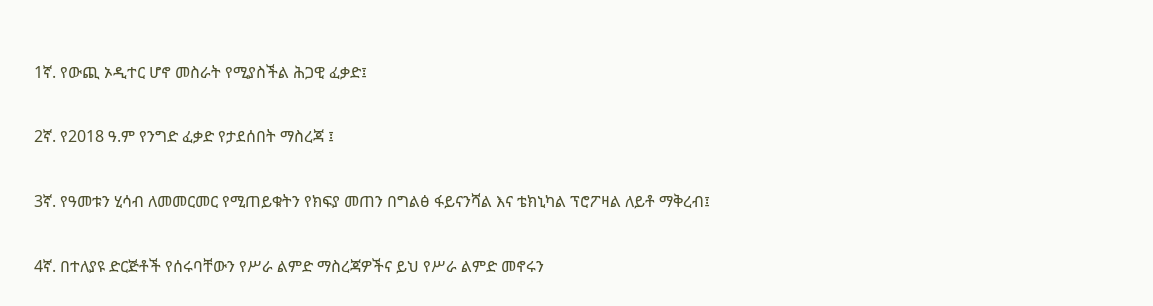1ኛ. የውጪ ኦዲተር ሆኖ መስራት የሚያስችል ሕጋዊ ፈቃድ፤

2ኛ. የ2018 ዓ.ም የንግድ ፈቃድ የታደሰበት ማስረጃ ፤

3ኛ. የዓመቱን ሂሳብ ለመመርመር የሚጠይቁትን የክፍያ መጠን በግልፅ ፋይናንሻል እና ቴክኒካል ፕሮፖዛል ለይቶ ማቅረብ፤

4ኛ. በተለያዩ ድርጅቶች የሰሩባቸውን የሥራ ልምድ ማስረጃዎችና ይህ የሥራ ልምድ መኖሩን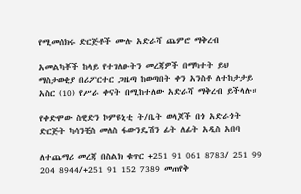የሚመሰክሩ ድርጅቶች ሙሉ አድራሻ ጨምሮ ማቅረብ

አመልካቾች ከላይ የተገለፁትን መረጃዎች በማካተት ይህ ማስታወቂያ በሪፖርተር ጋዜጣ ከወጣበት ቀን አንስቶ ለተከታታይ አስር (10) የሥራ ቀናት በሚከተለው አድራሻ ማቅረብ ይችላሉ።

የቀድሞው ስዊድን ኮምዩኒቲ ት/ቤት ወላጆች በጎ አድራጎት ድርጅት ካሳንቺስ መለስ ፋውንዴሽን ፊት ለፊት አዲስ አበባ

ለተጨማሪ መረጃ በስልክ ቁጥር +251 91 061 8783/ 251 99 204 8944/+251 91 152 7389 መጠየቅ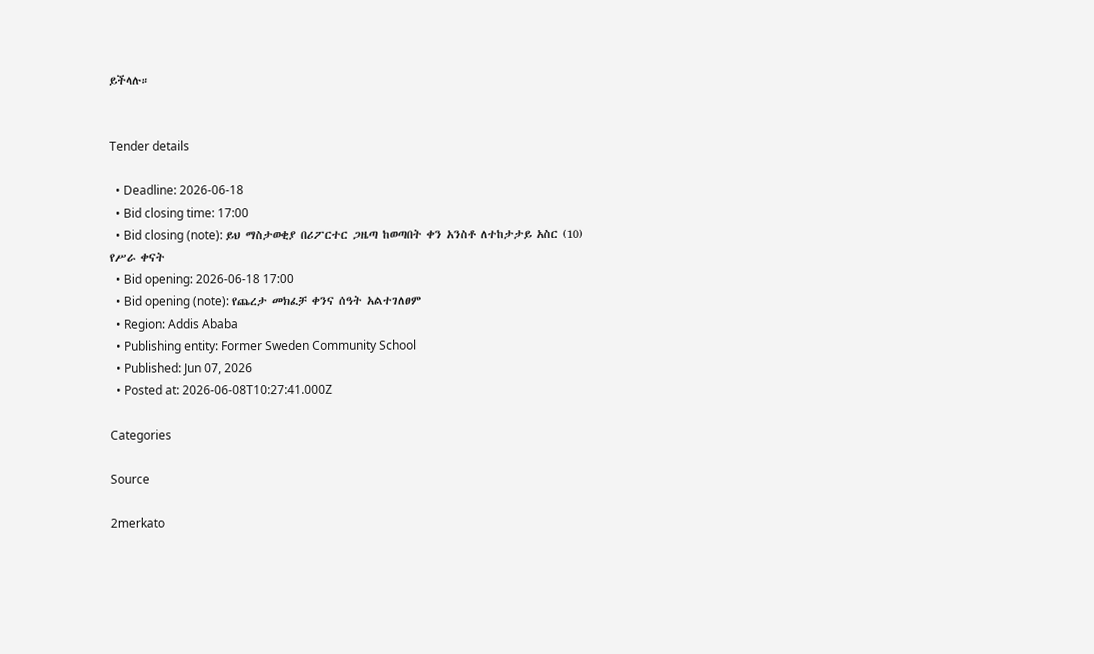ይችላሉ።


Tender details

  • Deadline: 2026-06-18
  • Bid closing time: 17:00
  • Bid closing (note): ይህ ማስታወቂያ በሪፖርተር ጋዜጣ ከወጣበት ቀን አንስቶ ለተከታታይ አስር (10) የሥራ ቀናት
  • Bid opening: 2026-06-18 17:00
  • Bid opening (note): የጨረታ መክፈቻ ቀንና ሰዓት አልተገለፀም
  • Region: Addis Ababa
  • Publishing entity: Former Sweden Community School
  • Published: Jun 07, 2026
  • Posted at: 2026-06-08T10:27:41.000Z

Categories

Source

2merkato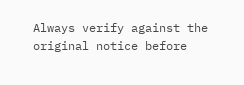Always verify against the original notice before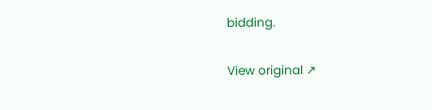bidding.

View original ↗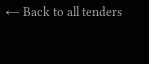← Back to all tenders